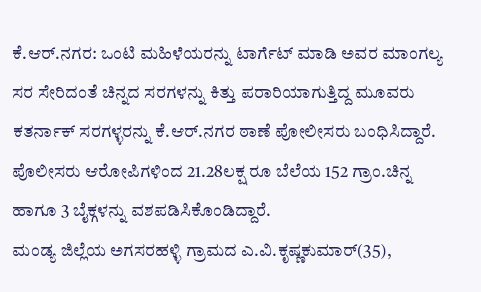ಕೆ.ಆರ್.ನಗರ: ಒಂಟಿ ಮಹಿಳೆಯರನ್ನು ಟಾರ್ಗೆಟ್ ಮಾಡಿ ಅವರ ಮಾಂಗಲ್ಯ ಸರ ಸೇರಿದಂತೆ ಚಿನ್ನದ ಸರಗಳನ್ನು ಕಿತ್ತು ಪರಾರಿಯಾಗುತ್ತಿದ್ದ ಮೂವರು ಕತರ್ನಾಕ್ ಸರಗಳ್ಳರನ್ನು ಕೆ.ಆರ್.ನಗರ ಠಾಣೆ ಪೋಲೀಸರು ಬಂಧಿಸಿದ್ದಾರೆ.
ಪೊಲೀಸರು ಆರೋಪಿಗಳಿಂದ 21.28ಲಕ್ಷ ರೂ ಬೆಲೆಯ 152 ಗ್ರಾಂ.ಚಿನ್ನ ಹಾಗೂ 3 ಬೈಕ್ಗಳನ್ನು ವಶಪಡಿಸಿಕೊಂಡಿದ್ದಾರೆ.
ಮಂಡ್ಯ ಜಿಲ್ಲೆಯ ಅಗಸರಹಳ್ಳಿ ಗ್ರಾಮದ ಎ.ವಿ.ಕೃಷ್ಣಕುಮಾರ್(35),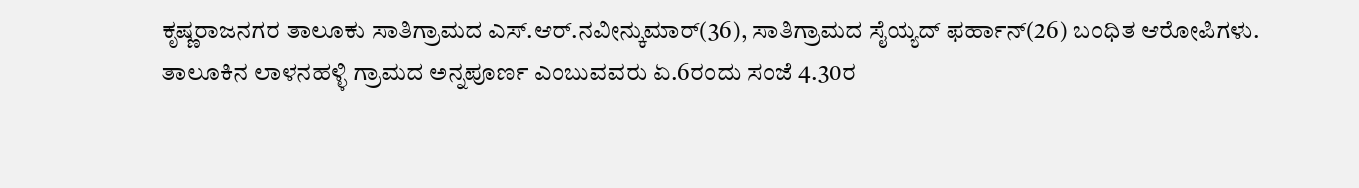ಕೃಷ್ಣರಾಜನಗರ ತಾಲೂಕು ಸಾತಿಗ್ರಾಮದ ಎಸ್.ಆರ್.ನವೀನ್ಕುಮಾರ್(36), ಸಾತಿಗ್ರಾಮದ ಸೈಯ್ಯದ್ ಫರ್ಹಾನ್(26) ಬಂಧಿತ ಆರೋಪಿಗಳು.
ತಾಲೂಕಿನ ಲಾಳನಹಳ್ಳಿ ಗ್ರಾಮದ ಅನ್ನಪೂರ್ಣ ಎಂಬುವವರು ಏ.6ರಂದು ಸಂಜೆ 4.30ರ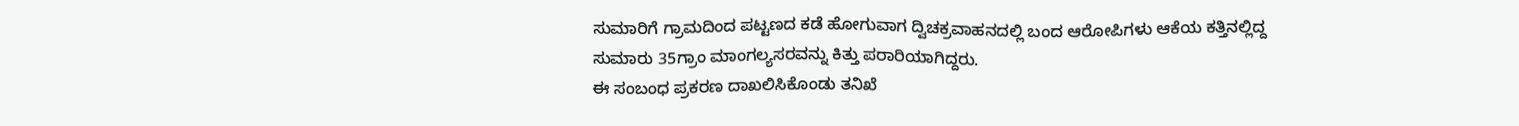ಸುಮಾರಿಗೆ ಗ್ರಾಮದಿಂದ ಪಟ್ಟಣದ ಕಡೆ ಹೋಗುವಾಗ ದ್ವಿಚಕ್ರವಾಹನದಲ್ಲಿ ಬಂದ ಆರೋಪಿಗಳು ಆಕೆಯ ಕತ್ತಿನಲ್ಲಿದ್ದ ಸುಮಾರು 35ಗ್ರಾಂ ಮಾಂಗಲ್ಯಸರವನ್ನು ಕಿತ್ತು ಪರಾರಿಯಾಗಿದ್ದರು.
ಈ ಸಂಬಂಧ ಪ್ರಕರಣ ದಾಖಲಿಸಿಕೊಂಡು ತನಿಖೆ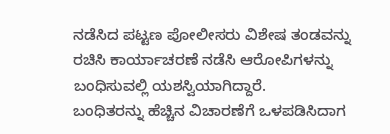ನಡೆಸಿದ ಪಟ್ಟಣ ಪೋಲೀಸರು ವಿಶೇಷ ತಂಡವನ್ನು ರಚಿಸಿ ಕಾರ್ಯಾಚರಣೆ ನಡೆಸಿ ಆರೋಪಿಗಳನ್ನು ಬಂಧಿಸುವಲ್ಲಿ ಯಶಸ್ವಿಯಾಗಿದ್ದಾರೆ.
ಬಂಧಿತರನ್ನು ಹೆಚ್ಚಿನ ವಿಚಾರಣೆಗೆ ಒಳಪಡಿಸಿದಾಗ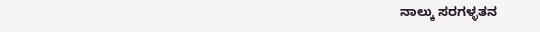ನಾಲ್ಕು ಸರಗಳ್ಳತನ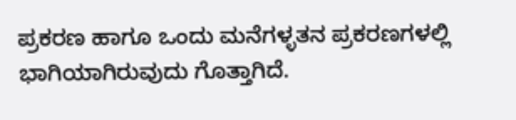ಪ್ರಕರಣ ಹಾಗೂ ಒಂದು ಮನೆಗಳ್ಳತನ ಪ್ರಕರಣಗಳಲ್ಲಿ ಭಾಗಿಯಾಗಿರುವುದು ಗೊತ್ತಾಗಿದೆ.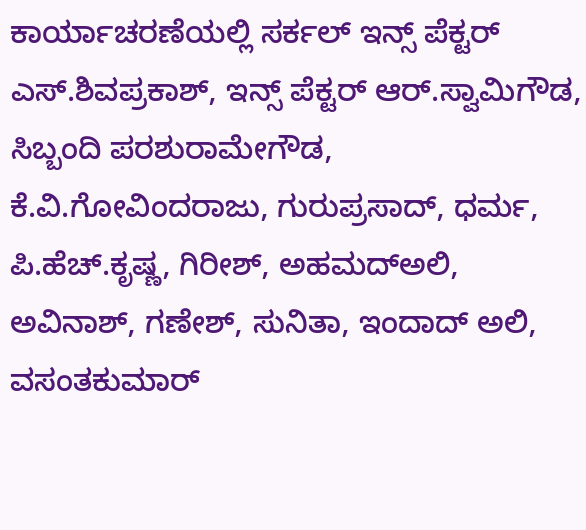ಕಾರ್ಯಾಚರಣೆಯಲ್ಲಿ ಸರ್ಕಲ್ ಇನ್ಸ್ ಪೆಕ್ಟರ್ ಎಸ್.ಶಿವಪ್ರಕಾಶ್, ಇನ್ಸ್ ಪೆಕ್ಟರ್ ಆರ್.ಸ್ವಾಮಿಗೌಡ, ಸಿಬ್ಬಂದಿ ಪರಶುರಾಮೇಗೌಡ, ಕೆ.ವಿ.ಗೋವಿಂದರಾಜು, ಗುರುಪ್ರಸಾದ್, ಧರ್ಮ, ಪಿ.ಹೆಚ್.ಕೃಷ್ಣ, ಗಿರೀಶ್, ಅಹಮದ್ಅಲಿ, ಅವಿನಾಶ್, ಗಣೇಶ್, ಸುನಿತಾ, ಇಂದಾದ್ ಅಲಿ, ವಸಂತಕುಮಾರ್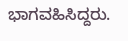ಭಾಗವಹಿಸಿದ್ದರು.